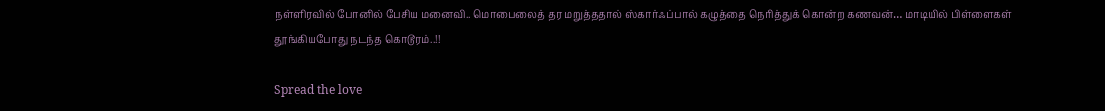நள்ளிரவில் போனில் பேசிய மனைவி.. மொபைலைத் தர மறுத்ததால் ஸ்கார்ஃப்பால் கழுத்தை நெரித்துக் கொன்ற கணவன்… மாடியில் பிள்ளைகள் தூங்கியபோது நடந்த கொடூரம்..!!

Spread the love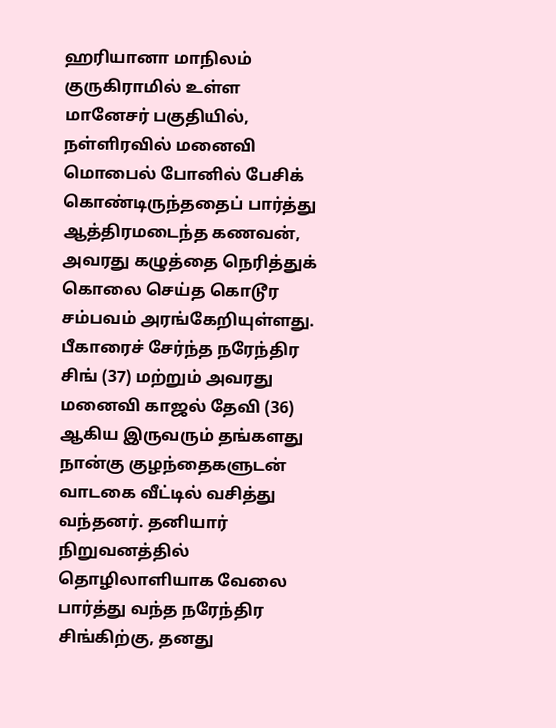ஹரியானா மாநிலம் குருகிராமில் உள்ள மானேசர் பகுதியில், நள்ளிரவில் மனைவி மொபைல் போனில் பேசிக் கொண்டிருந்ததைப் பார்த்து ஆத்திரமடைந்த கணவன், அவரது கழுத்தை நெரித்துக் கொலை செய்த கொடூர சம்பவம் அரங்கேறியுள்ளது. பீகாரைச் சேர்ந்த நரேந்திர சிங் (37) மற்றும் அவரது மனைவி காஜல் தேவி (36) ஆகிய இருவரும் தங்களது நான்கு குழந்தைகளுடன் வாடகை வீட்டில் வசித்து வந்தனர். தனியார் நிறுவனத்தில் தொழிலாளியாக வேலை பார்த்து வந்த நரேந்திர சிங்கிற்கு, தனது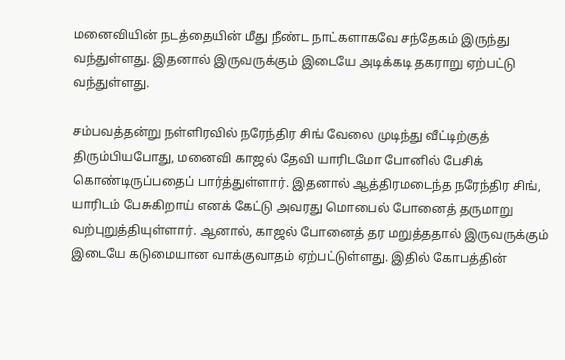மனைவியின் நடத்தையின் மீது நீண்ட நாட்களாகவே சந்தேகம் இருந்து வந்துள்ளது. இதனால் இருவருக்கும் இடையே அடிக்கடி தகராறு ஏற்பட்டு வந்துள்ளது.

சம்பவத்தன்று நள்ளிரவில் நரேந்திர சிங் வேலை முடிந்து வீட்டிற்குத் திரும்பியபோது, மனைவி காஜல் தேவி யாரிடமோ போனில் பேசிக் கொண்டிருப்பதைப் பார்த்துள்ளார். இதனால் ஆத்திரமடைந்த நரேந்திர சிங், யாரிடம் பேசுகிறாய் எனக் கேட்டு அவரது மொபைல் போனைத் தருமாறு வற்புறுத்தியுள்ளார். ஆனால், காஜல் போனைத் தர மறுத்ததால் இருவருக்கும் இடையே கடுமையான வாக்குவாதம் ஏற்பட்டுள்ளது. இதில் கோபத்தின்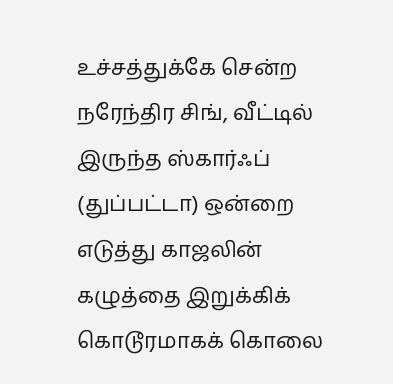உச்சத்துக்கே சென்ற நரேந்திர சிங், வீட்டில் இருந்த ஸ்கார்ஃப் (துப்பட்டா) ஒன்றை எடுத்து காஜலின் கழுத்தை இறுக்கிக் கொடூரமாகக் கொலை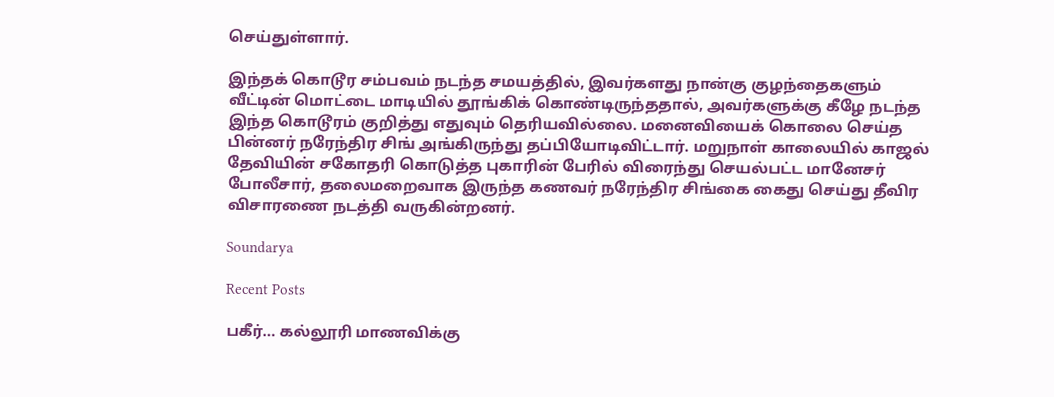செய்துள்ளார்.

இந்தக் கொடூர சம்பவம் நடந்த சமயத்தில், இவர்களது நான்கு குழந்தைகளும் வீட்டின் மொட்டை மாடியில் தூங்கிக் கொண்டிருந்ததால், அவர்களுக்கு கீழே நடந்த இந்த கொடூரம் குறித்து எதுவும் தெரியவில்லை. மனைவியைக் கொலை செய்த பின்னர் நரேந்திர சிங் அங்கிருந்து தப்பியோடிவிட்டார். மறுநாள் காலையில் காஜல் தேவியின் சகோதரி கொடுத்த புகாரின் பேரில் விரைந்து செயல்பட்ட மானேசர் போலீசார், தலைமறைவாக இருந்த கணவர் நரேந்திர சிங்கை கைது செய்து தீவிர விசாரணை நடத்தி வருகின்றனர்.

Soundarya

Recent Posts

பகீர்… கல்லூரி மாணவிக்கு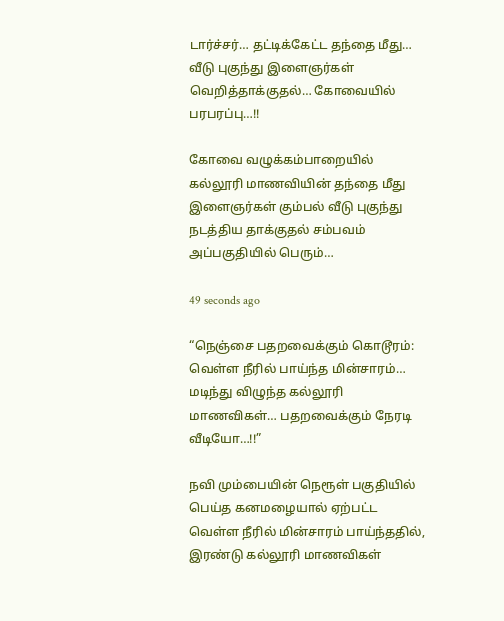டார்ச்சர்… தட்டிக்கேட்ட தந்தை மீது… வீடு புகுந்து இளைஞர்கள் வெறித்தாக்குதல்… கோவையில் பரபரப்பு…!!

கோவை வழுக்கம்பாறையில் கல்லூரி மாணவியின் தந்தை மீது இளைஞர்கள் கும்பல் வீடு புகுந்து நடத்திய தாக்குதல் சம்பவம் அப்பகுதியில் பெரும்…

49 seconds ago

“நெஞ்சை பதறவைக்கும் கொடூரம்: வெள்ள நீரில் பாய்ந்த மின்சாரம்… மடிந்து விழுந்த கல்லூரி மாணவிகள்… பதறவைக்கும் நேரடி வீடியோ…!!”

நவி மும்பையின் நெரூள் பகுதியில் பெய்த கனமழையால் ஏற்பட்ட வெள்ள நீரில் மின்சாரம் பாய்ந்ததில், இரண்டு கல்லூரி மாணவிகள்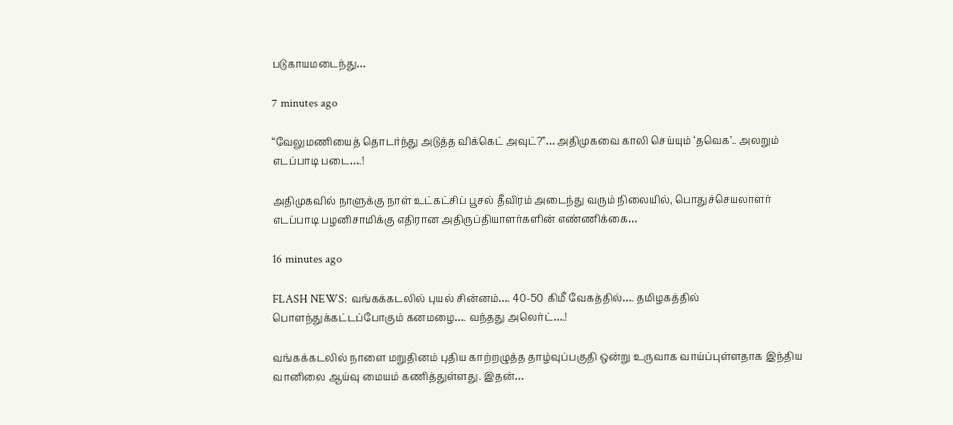படுகாயமடைந்து…

7 minutes ago

“வேலுமணியைத் தொடர்ந்து அடுத்த விக்கெட் அவுட்?”… அதிமுகவை காலி செய்யும் ‘தவெக’.. அலறும் எடப்பாடி படை….!

அதிமுகவில் நாளுக்கு நாள் உட்கட்சிப் பூசல் தீவிரம் அடைந்து வரும் நிலையில், பொதுச்செயலாளர் எடப்பாடி பழனிசாமிக்கு எதிரான அதிருப்தியாளர்களின் எண்ணிக்கை…

16 minutes ago

FLASH NEWS: வங்கக்கடலில் புயல் சின்னம்…. 40-50 கிமீ வேகத்தில்…. தமிழகத்தில் பொளந்துக்கட்டப்போகும் கனமழை…. வந்தது அலெர்ட்….!

வங்கக்கடலில் நாளை மறுதினம் புதிய காற்றழுத்த தாழ்வுப்பகுதி ஒன்று உருவாக வாய்ப்புள்ளதாக இந்திய வானிலை ஆய்வு மையம் கணித்துள்ளது. இதன்…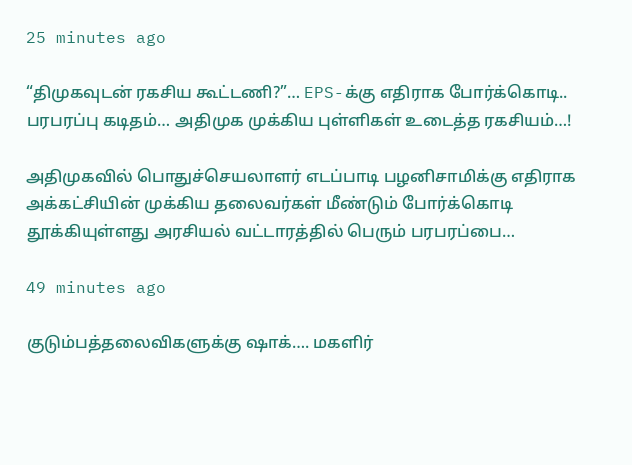25 minutes ago

“திமுகவுடன் ரகசிய கூட்டணி?”… EPS-க்கு எதிராக போர்க்கொடி.. பரபரப்பு கடிதம்… அதிமுக முக்கிய புள்ளிகள் உடைத்த ரகசியம்…!

அதிமுகவில் பொதுச்செயலாளர் எடப்பாடி பழனிசாமிக்கு எதிராக அக்கட்சியின் முக்கிய தலைவர்கள் மீண்டும் போர்க்கொடி தூக்கியுள்ளது அரசியல் வட்டாரத்தில் பெரும் பரபரப்பை…

49 minutes ago

குடும்பத்தலைவிகளுக்கு ஷாக்…. மகளிர்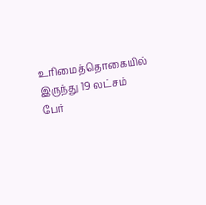உரிமைத்தொகையில் இருந்து 19 லட்சம் பேர்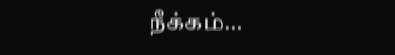நீக்கம்…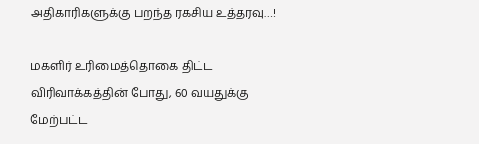அதிகாரிகளுக்கு பறந்த ரகசிய உத்தரவு…!

மகளிர் உரிமைத்தொகை திட்ட விரிவாக்கத்தின் போது, 60 வயதுக்கு மேற்பட்ட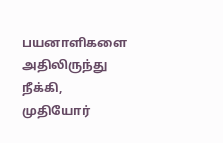பயனாளிகளை அதிலிருந்து நீக்கி, முதியோர்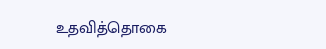உதவித்தொகை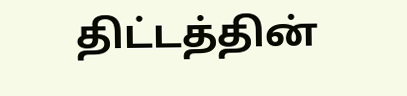திட்டத்தின்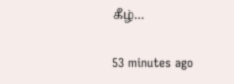கீழ்…

53 minutes ago